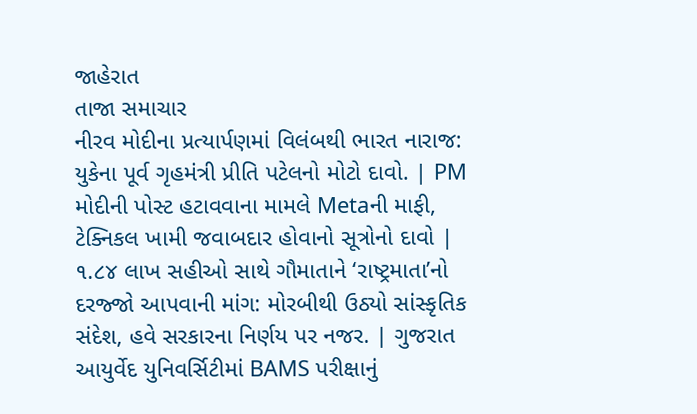જાહેરાત
તાજા સમાચાર
નીરવ મોદીના પ્રત્યાર્પણમાં વિલંબથી ભારત નારાજ: યુકેના પૂર્વ ગૃહમંત્રી પ્રીતિ પટેલનો મોટો દાવો. | PM મોદીની પોસ્ટ હટાવવાના મામલે Metaની માફી, ટેક્નિકલ ખામી જવાબદાર હોવાનો સૂત્રોનો દાવો | ૧.૮૪ લાખ સહીઓ સાથે ગૌમાતાને ‘રાષ્ટ્રમાતા’નો દરજ્જો આપવાની માંગ: મોરબીથી ઉઠ્યો સાંસ્કૃતિક સંદેશ, હવે સરકારના નિર્ણય પર નજર. | ગુજરાત આયુર્વેદ યુનિવર્સિટીમાં BAMS પરીક્ષાનું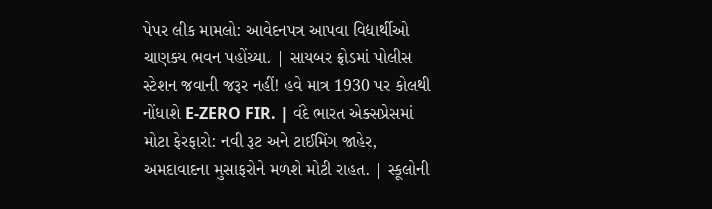પેપર લીક મામલો: આવેદનપત્ર આપવા વિદ્યાર્થીઓ ચાણક્ય ભવન પહોંચ્યા. | સાયબર ફ્રોડમાં પોલીસ સ્ટેશન જવાની જરૂર નહીં! હવે માત્ર 1930 પર કોલથી નોંધાશે E-ZERO FIR. | વંદે ભારત એક્સપ્રેસમાં મોટા ફેરફારો: નવી રૂટ અને ટાઈમિંગ જાહેર, અમદાવાદના મુસાફરોને મળશે મોટી રાહત. | સ્કૂલોની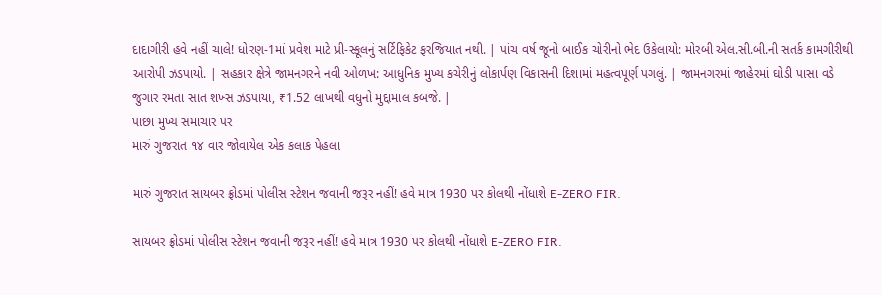દાદાગીરી હવે નહીં ચાલે! ધોરણ-1માં પ્રવેશ માટે પ્રી-સ્કૂલનું સર્ટિફિકેટ ફરજિયાત નથી. | પાંચ વર્ષ જૂનો બાઈક ચોરીનો ભેદ ઉકેલાયો: મોરબી એલ.સી.બી.ની સતર્ક કામગીરીથી આરોપી ઝડપાયો. | સહકાર ક્ષેત્રે જામનગરને નવી ઓળખ: આધુનિક મુખ્ય કચેરીનું લોકાર્પણ વિકાસની દિશામાં મહત્વપૂર્ણ પગલું. | જામનગરમાં જાહેરમાં ઘોડી પાસા વડે જુગાર રમતા સાત શખ્સ ઝડપાયા, ₹1.52 લાખથી વધુનો મુદ્દામાલ કબજે. |
પાછા મુખ્ય સમાચાર પર
મારું ગુજરાત ૧૪ વાર જોવાયેલ એક કલાક પેહલા

મારું ગુજરાત સાયબર ફ્રોડમાં પોલીસ સ્ટેશન જવાની જરૂર નહીં! હવે માત્ર 1930 પર કોલથી નોંધાશે E-ZERO FIR.

સાયબર ફ્રોડમાં પોલીસ સ્ટેશન જવાની જરૂર નહીં! હવે માત્ર 1930 પર કોલથી નોંધાશે E-ZERO FIR.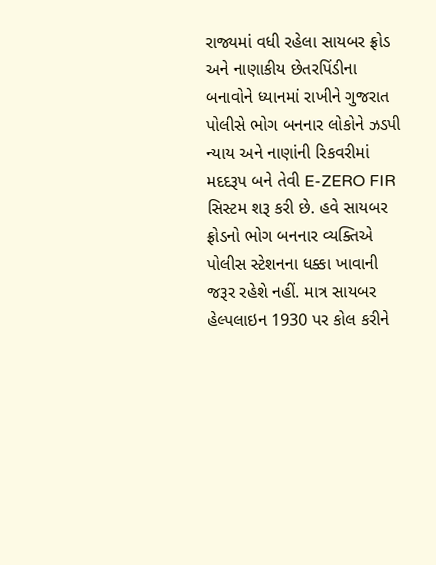રાજ્યમાં વધી રહેલા સાયબર ફ્રોડ અને નાણાકીય છેતરપિંડીના બનાવોને ધ્યાનમાં રાખીને ગુજરાત પોલીસે ભોગ બનનાર લોકોને ઝડપી ન્યાય અને નાણાંની રિકવરીમાં મદદરૂપ બને તેવી E-ZERO FIR સિસ્ટમ શરૂ કરી છે. હવે સાયબર ફ્રોડનો ભોગ બનનાર વ્યક્તિએ પોલીસ સ્ટેશનના ધક્કા ખાવાની જરૂર રહેશે નહીં. માત્ર સાયબર હેલ્પલાઇન 1930 પર કોલ કરીને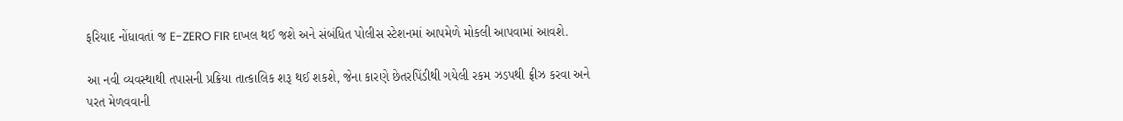ફરિયાદ નોંધાવતાં જ E-ZERO FIR દાખલ થઈ જશે અને સંબંધિત પોલીસ સ્ટેશનમાં આપમેળે મોકલી આપવામાં આવશે.

આ નવી વ્યવસ્થાથી તપાસની પ્રક્રિયા તાત્કાલિક શરૂ થઈ શકશે, જેના કારણે છેતરપિંડીથી ગયેલી રકમ ઝડપથી ફ્રીઝ કરવા અને પરત મેળવવાની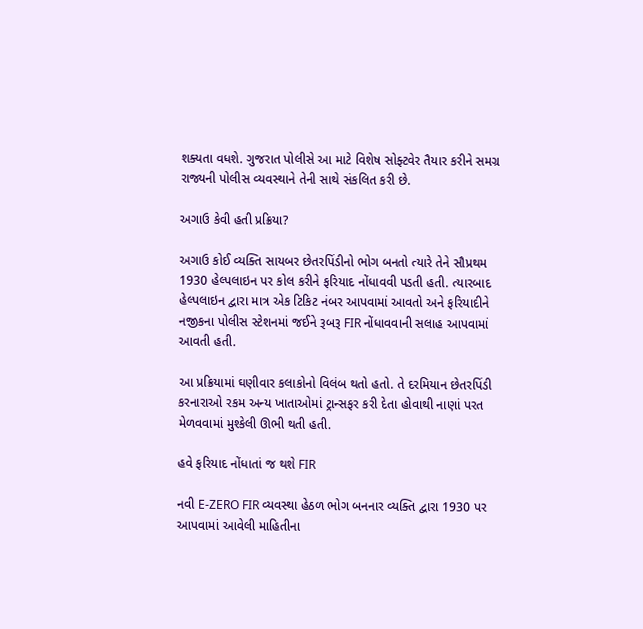શક્યતા વધશે. ગુજરાત પોલીસે આ માટે વિશેષ સોફ્ટવેર તૈયાર કરીને સમગ્ર રાજ્યની પોલીસ વ્યવસ્થાને તેની સાથે સંકલિત કરી છે.

અગાઉ કેવી હતી પ્રક્રિયા?

અગાઉ કોઈ વ્યક્તિ સાયબર છેતરપિંડીનો ભોગ બનતો ત્યારે તેને સૌપ્રથમ 1930 હેલ્પલાઇન પર કોલ કરીને ફરિયાદ નોંધાવવી પડતી હતી. ત્યારબાદ હેલ્પલાઇન દ્વારા માત્ર એક ટિકિટ નંબર આપવામાં આવતો અને ફરિયાદીને નજીકના પોલીસ સ્ટેશનમાં જઈને રૂબરૂ FIR નોંધાવવાની સલાહ આપવામાં આવતી હતી.

આ પ્રક્રિયામાં ઘણીવાર કલાકોનો વિલંબ થતો હતો. તે દરમિયાન છેતરપિંડી કરનારાઓ રકમ અન્ય ખાતાઓમાં ટ્રાન્સફર કરી દેતા હોવાથી નાણાં પરત મેળવવામાં મુશ્કેલી ઊભી થતી હતી.

હવે ફરિયાદ નોંધાતાં જ થશે FIR

નવી E-ZERO FIR વ્યવસ્થા હેઠળ ભોગ બનનાર વ્યક્તિ દ્વારા 1930 પર આપવામાં આવેલી માહિતીના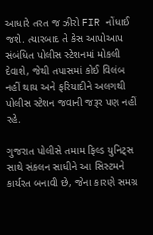આધારે તરત જ ઝીરો FIR નોંધાઈ જશે. ત્યારબાદ તે કેસ આપોઆપ સંબંધિત પોલીસ સ્ટેશનમાં મોકલી દેવાશે, જેથી તપાસમાં કોઈ વિલંબ નહીં થાય અને ફરિયાદીને અલગથી પોલીસ સ્ટેશન જવાની જરૂર પણ નહીં રહે.

ગુજરાત પોલીસે તમામ ફિલ્ડ યુનિટ્સ સાથે સંકલન સાધીને આ સિસ્ટમને કાર્યરત બનાવી છે, જેના કારણે સમગ્ર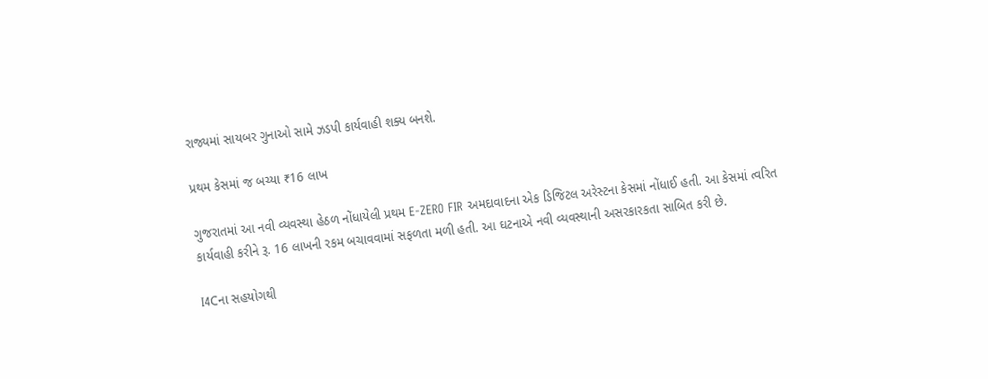રાજ્યમાં સાયબર ગુનાઓ સામે ઝડપી કાર્યવાહી શક્ય બનશે.

પ્રથમ કેસમાં જ બચ્યા ₹16 લાખ

ગુજરાતમાં આ નવી વ્યવસ્થા હેઠળ નોંધાયેલી પ્રથમ E-ZERO FIR અમદાવાદના એક ડિજિટલ અરેસ્ટના કેસમાં નોંધાઈ હતી. આ કેસમાં ત્વરિત કાર્યવાહી કરીને રૂ. 16 લાખની રકમ બચાવવામાં સફળતા મળી હતી. આ ઘટનાએ નવી વ્યવસ્થાની અસરકારકતા સાબિત કરી છે.

I4Cના સહયોગથી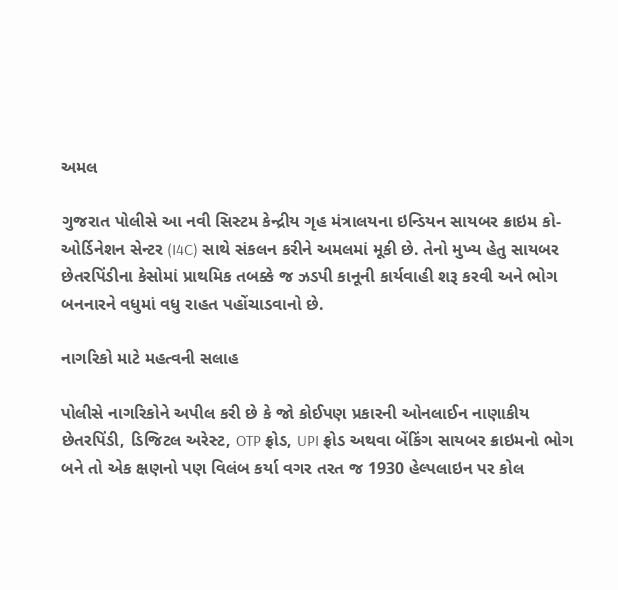અમલ

ગુજરાત પોલીસે આ નવી સિસ્ટમ કેન્દ્રીય ગૃહ મંત્રાલયના ઇન્ડિયન સાયબર ક્રાઇમ કો-ઓર્ડિનેશન સેન્ટર (I4C) સાથે સંકલન કરીને અમલમાં મૂકી છે. તેનો મુખ્ય હેતુ સાયબર છેતરપિંડીના કેસોમાં પ્રાથમિક તબક્કે જ ઝડપી કાનૂની કાર્યવાહી શરૂ કરવી અને ભોગ બનનારને વધુમાં વધુ રાહત પહોંચાડવાનો છે.

નાગરિકો માટે મહત્વની સલાહ

પોલીસે નાગરિકોને અપીલ કરી છે કે જો કોઈપણ પ્રકારની ઓનલાઈન નાણાકીય છેતરપિંડી, ડિજિટલ અરેસ્ટ, OTP ફ્રોડ, UPI ફ્રોડ અથવા બેંકિંગ સાયબર ક્રાઇમનો ભોગ બને તો એક ક્ષણનો પણ વિલંબ કર્યા વગર તરત જ 1930 હેલ્પલાઇન પર કોલ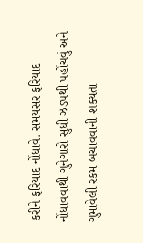કરીને ફરિયાદ નોંધાવે. સમયસર ફરિયાદ નોંધાવવાથી ગુનેગારો સુધી ઝડપથી પહોંચવું અને ગુમાવેલી રકમ બચાવવાની શક્યતા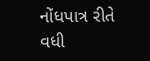નોંધપાત્ર રીતે વધી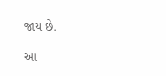જાય છે.

આ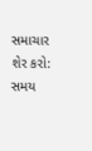સમાચાર શેર કરો:
સમય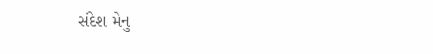સંદેશ મેનુ